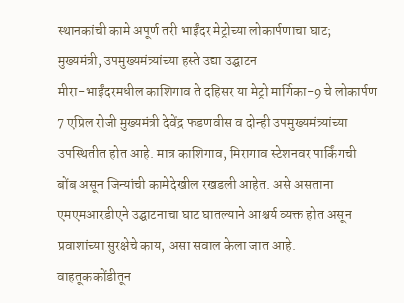स्थानकांची कामे अपूर्ण तरी भाईंदर मेट्रोच्या लोकार्पणाचा घाट; मुख्यमंत्री, उपमुख्यमंत्र्यांच्या हस्ते उद्या उद्घाटन
मीरा-भाईंदरमधील काशिगाव ते दहिसर या मेट्रो मार्गिका-9 चे लोकार्पण 7 एप्रिल रोजी मुख्यमंत्री देवेंद्र फडणवीस व दोन्ही उपमुख्यमंत्र्यांच्या उपस्थितीत होत आहे. मात्र काशिगाव, मिरागाव स्टेशनवर पार्किंगची बोंब असून जिन्यांची कामेदेखील रखडली आहेत. असे असताना एमएमआरडीएने उद्घाटनाचा घाट घातल्याने आश्चर्य व्यक्त होत असून प्रवाशांच्या सुरक्षेचे काय, असा सवाल केला जात आहे.
वाहतूककोंडीतून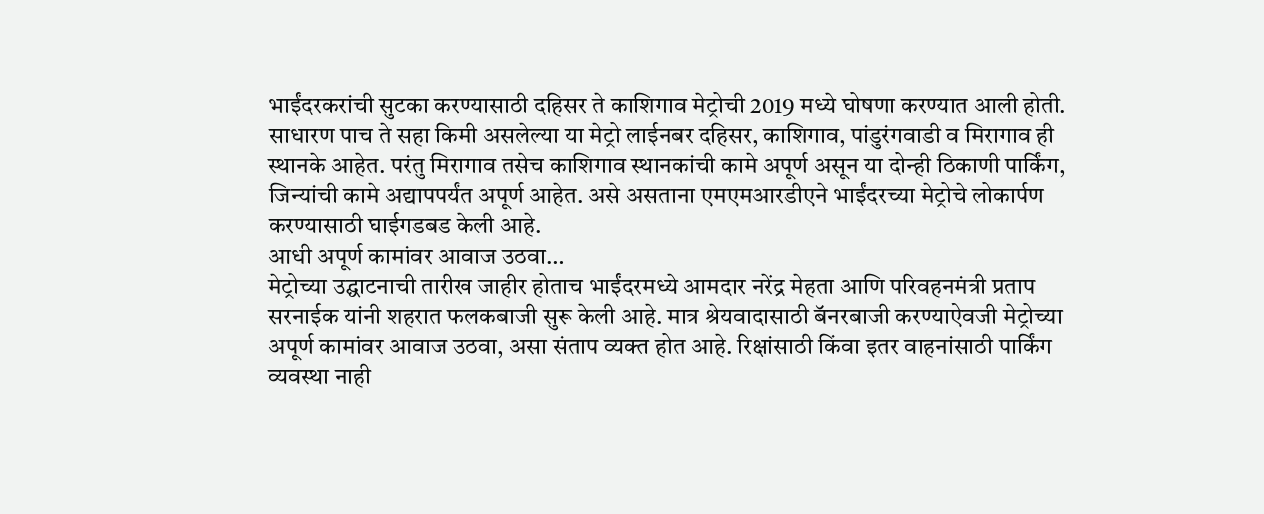भाईंदरकरांची सुटका करण्यासाठी दहिसर ते काशिगाव मेट्रोची 2019 मध्ये घोषणा करण्यात आली होती. साधारण पाच ते सहा किमी असलेल्या या मेट्रो लाईनबर दहिसर, काशिगाव, पांडुरंगवाडी व मिरागाव ही स्थानके आहेत. परंतु मिरागाव तसेच काशिगाव स्थानकांची कामे अपूर्ण असून या दोन्ही ठिकाणी पार्किंग, जिन्यांची कामे अद्यापपर्यंत अपूर्ण आहेत. असे असताना एमएमआरडीएने भाईंदरच्या मेट्रोचे लोकार्पण करण्यासाठी घाईगडबड केली आहे.
आधी अपूर्ण कामांवर आवाज उठवा…
मेट्रोच्या उद्घाटनाची तारीख जाहीर होताच भाईंदरमध्ये आमदार नरेंद्र मेहता आणि परिवहनमंत्री प्रताप सरनाईक यांनी शहरात फलकबाजी सुरू केली आहे. मात्र श्रेयवादासाठी बॅनरबाजी करण्याऐवजी मेट्रोच्या अपूर्ण कामांवर आवाज उठवा, असा संताप व्यक्त होत आहे. रिक्षांसाठी किंवा इतर वाहनांसाठी पार्किंग व्यवस्था नाही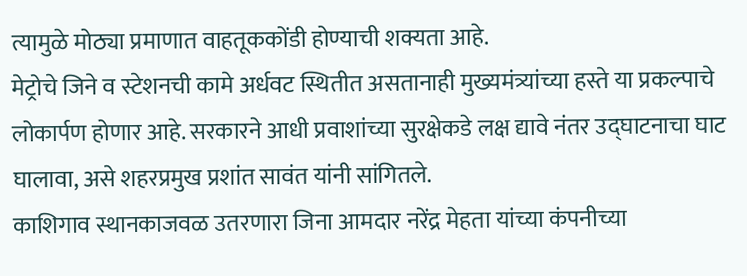त्यामुळे मोठ्या प्रमाणात वाहतूककोंडी होण्याची शक्यता आहे.
मेट्रोचे जिने व स्टेशनची कामे अर्धवट स्थितीत असतानाही मुख्यमंत्र्यांच्या हस्ते या प्रकल्पाचे लोकार्पण होणार आहे. सरकारने आधी प्रवाशांच्या सुरक्षेकडे लक्ष द्यावे नंतर उद्घाटनाचा घाट घालावा, असे शहरप्रमुख प्रशांत सावंत यांनी सांगितले.
काशिगाव स्थानकाजवळ उतरणारा जिना आमदार नरेंद्र मेहता यांच्या कंपनीच्या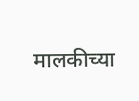मालकीच्या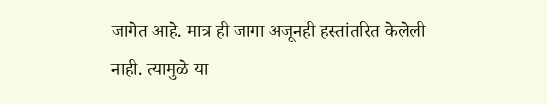जागेत आहे. मात्र ही जागा अजूनही हस्तांतरित केलेली नाही. त्यामुळे या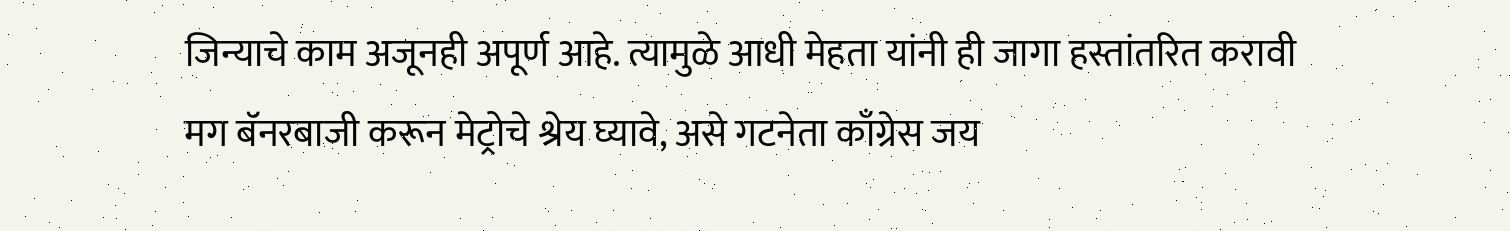जिन्याचे काम अजूनही अपूर्ण आहे. त्यामुळे आधी मेहता यांनी ही जागा हस्तांतरित करावी मग बॅनरबाजी करून मेट्रोचे श्रेय घ्यावे, असे गटनेता काँग्रेस जय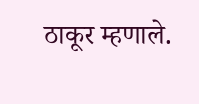ठाकूर म्हणाले.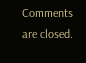Comments are closed.